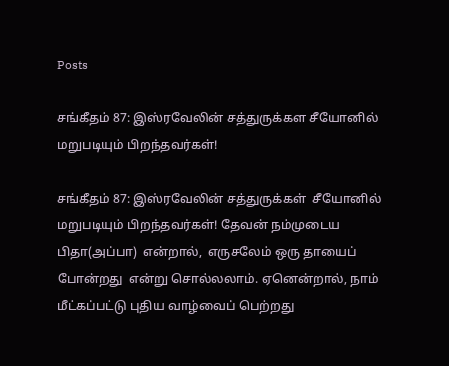Posts

சங்கீதம் 87: இஸ்ரவேலின் சத்துருக்கள சீயோனில் மறுபடியும் பிறந்தவர்கள்!

சங்கீதம் 87: இஸ்ரவேலின் சத்துருக்கள்  சீயோனில் மறுபடியும் பிறந்தவர்கள்! தேவன் நம்முடைய  பிதா(அப்பா)  என்றால்,  எருசலேம் ஒரு தாயைப் போன்றது  என்று சொல்லலாம். ஏனென்றால், நாம் மீட்கப்பட்டு புதிய வாழ்வைப் பெற்றது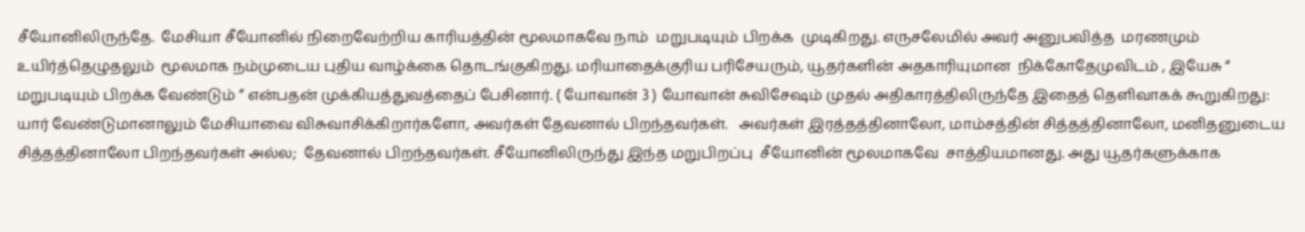சீயோனிலிருந்தே.  மேசியா சீயோனில் நிறைவேற்றிய காரியத்தின் மூலமாகவே நாம்  மறுபடியும் பிறக்க  முடிகிறது. எருசலேமில் அவர் அனுபவித்த  மரணமும் உயிர்த்தெழுதலும்  மூலமாக நம்முடைய புதிய வாழ்க்கை தொடங்குகிறது. மரியாதைக்குரிய பரிசேயரும், யூதர்களின் அதகாரியுமான  நிக்கோதேமுவிடம் , இயேசு “ மறுபடியும் பிறக்க வேண்டும் ” என்பதன் முக்கியத்துவத்தைப் பேசினார். ( யோவான் 3 ) யோவான் சுவிசேஷம் முதல் அதிகாரத்திலிருந்தே இதைத் தெளிவாகக் கூறுகிறது:  யார் வேண்டுமானாலும் மேசியாவை விசுவாசிக்கிறார்களோ, அவர்கள் தேவனால் பிறந்தவர்கள்.   அவர்கள் இரத்தத்தினாலோ, மாம்சத்தின் சித்தத்தினாலோ, மனிதனுடைய சித்தத்தினாலோ பிறந்தவர்கள் அல்ல;  தேவனால் பிறந்தவர்கள். சீயோனிலிருந்து இந்த மறுபிறப்பு  சீயோனின் மூலமாகவே  சாத்தியமானது. அது யூதர்களுக்காக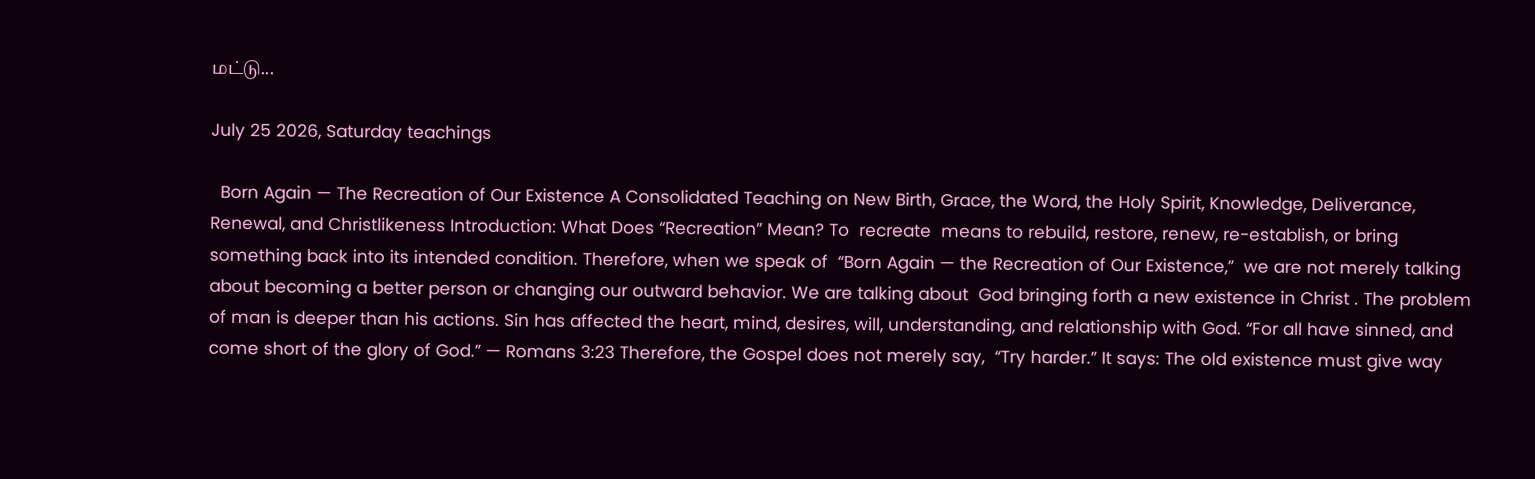மட்டு...

July 25 2026, Saturday teachings

  Born Again — The Recreation of Our Existence A Consolidated Teaching on New Birth, Grace, the Word, the Holy Spirit, Knowledge, Deliverance, Renewal, and Christlikeness Introduction: What Does “Recreation” Mean? To  recreate  means to rebuild, restore, renew, re-establish, or bring something back into its intended condition. Therefore, when we speak of  “Born Again — the Recreation of Our Existence,”  we are not merely talking about becoming a better person or changing our outward behavior. We are talking about  God bringing forth a new existence in Christ . The problem of man is deeper than his actions. Sin has affected the heart, mind, desires, will, understanding, and relationship with God. “For all have sinned, and come short of the glory of God.” — Romans 3:23 Therefore, the Gospel does not merely say,  “Try harder.” It says: The old existence must give way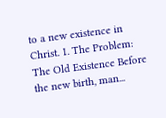to a new existence in Christ. 1. The Problem: The Old Existence Before the new birth, man...